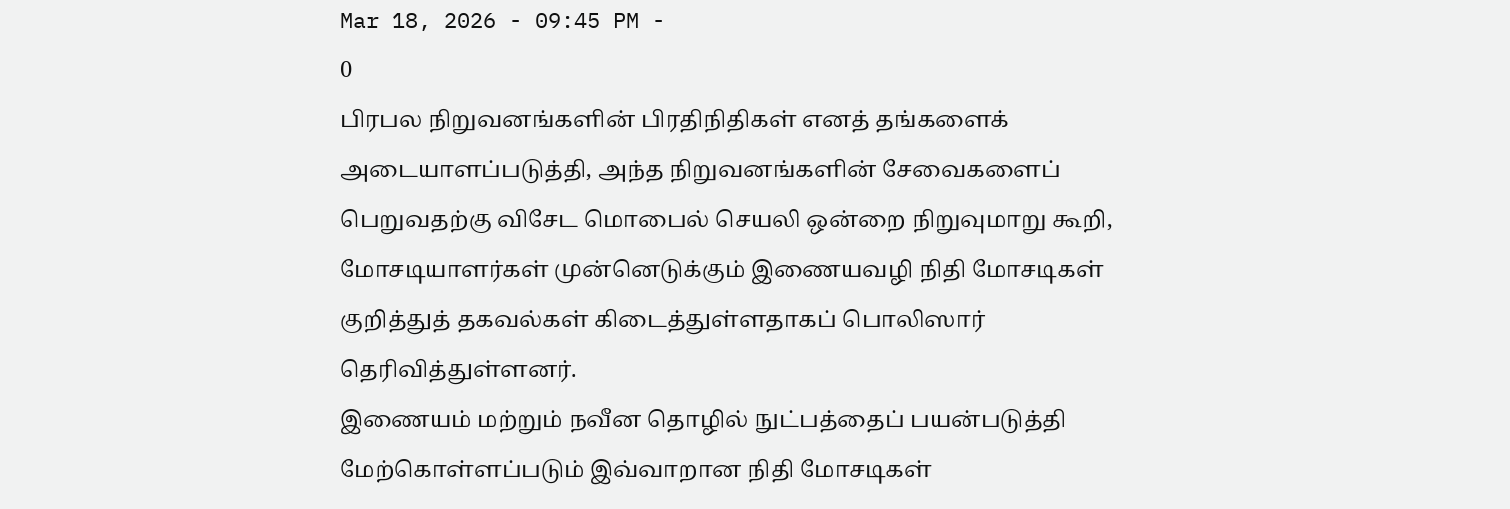Mar 18, 2026 - 09:45 PM -
0
பிரபல நிறுவனங்களின் பிரதிநிதிகள் எனத் தங்களைக் அடையாளப்படுத்தி, அந்த நிறுவனங்களின் சேவைகளைப் பெறுவதற்கு விசேட மொபைல் செயலி ஒன்றை நிறுவுமாறு கூறி, மோசடியாளர்கள் முன்னெடுக்கும் இணையவழி நிதி மோசடிகள் குறித்துத் தகவல்கள் கிடைத்துள்ளதாகப் பொலிஸார் தெரிவித்துள்ளனர்.
இணையம் மற்றும் நவீன தொழில் நுட்பத்தைப் பயன்படுத்தி மேற்கொள்ளப்படும் இவ்வாறான நிதி மோசடிகள்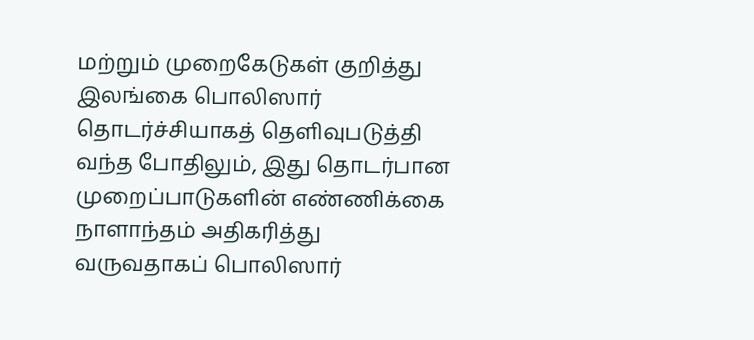மற்றும் முறைகேடுகள் குறித்து இலங்கை பொலிஸார் தொடர்ச்சியாகத் தெளிவுபடுத்தி வந்த போதிலும், இது தொடர்பான முறைப்பாடுகளின் எண்ணிக்கை நாளாந்தம் அதிகரித்து வருவதாகப் பொலிஸார்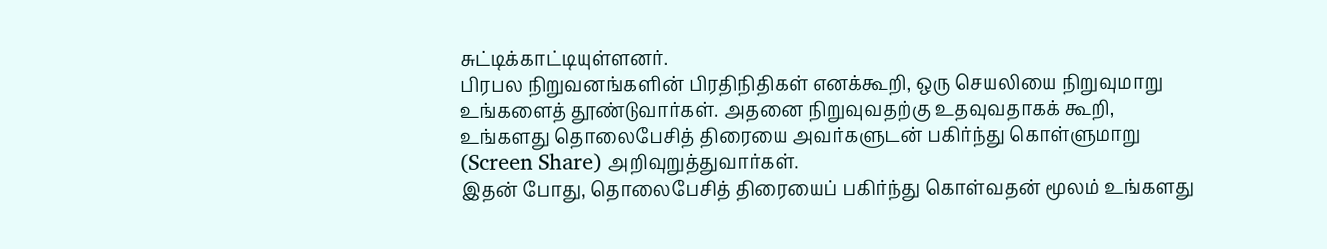சுட்டிக்காட்டியுள்ளனர்.
பிரபல நிறுவனங்களின் பிரதிநிதிகள் எனக்கூறி, ஒரு செயலியை நிறுவுமாறு உங்களைத் தூண்டுவார்கள். அதனை நிறுவுவதற்கு உதவுவதாகக் கூறி, உங்களது தொலைபேசித் திரையை அவர்களுடன் பகிர்ந்து கொள்ளுமாறு (Screen Share) அறிவுறுத்துவார்கள்.
இதன் போது, தொலைபேசித் திரையைப் பகிர்ந்து கொள்வதன் மூலம் உங்களது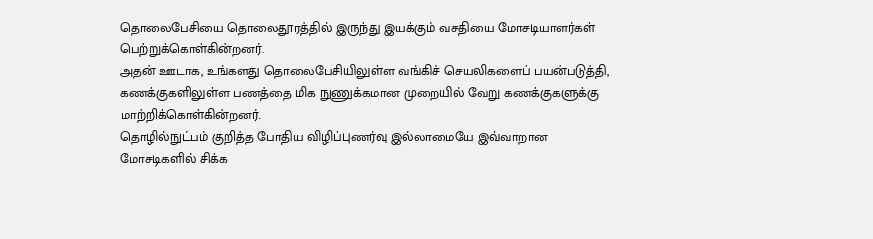தொலைபேசியை தொலைதூரத்தில் இருந்து இயக்கும் வசதியை மோசடியாளர்கள் பெற்றுக்கொள்கின்றனர்.
அதன் ஊடாக, உங்களது தொலைபேசியிலுள்ள வங்கிச் செயலிகளைப் பயன்படுத்தி, கணக்குகளிலுள்ள பணத்தை மிக நுணுக்கமான முறையில் வேறு கணக்குகளுக்கு மாற்றிக்கொள்கின்றனர்.
தொழில்நுட்பம் குறித்த போதிய விழிப்புணர்வு இல்லாமையே இவ்வாறான மோசடிகளில் சிக்க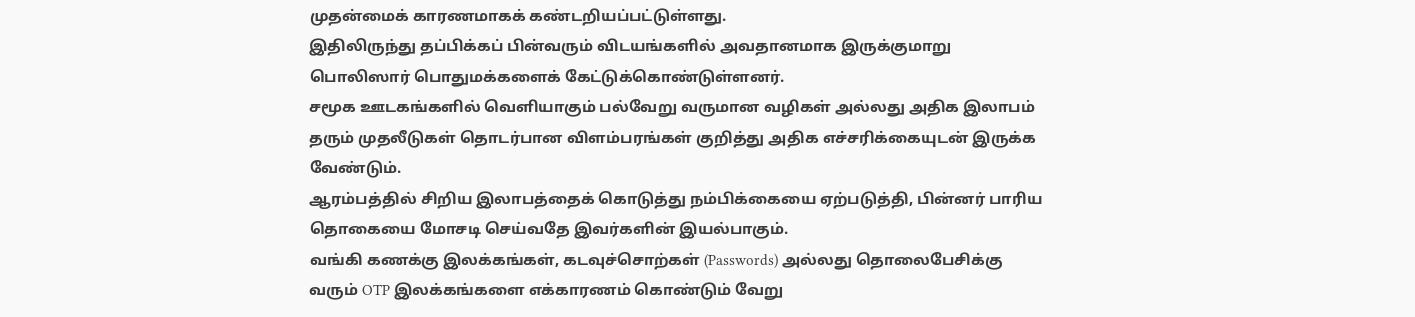முதன்மைக் காரணமாகக் கண்டறியப்பட்டுள்ளது.
இதிலிருந்து தப்பிக்கப் பின்வரும் விடயங்களில் அவதானமாக இருக்குமாறு பொலிஸார் பொதுமக்களைக் கேட்டுக்கொண்டுள்ளனர்.
சமூக ஊடகங்களில் வெளியாகும் பல்வேறு வருமான வழிகள் அல்லது அதிக இலாபம் தரும் முதலீடுகள் தொடர்பான விளம்பரங்கள் குறித்து அதிக எச்சரிக்கையுடன் இருக்க வேண்டும்.
ஆரம்பத்தில் சிறிய இலாபத்தைக் கொடுத்து நம்பிக்கையை ஏற்படுத்தி, பின்னர் பாரிய தொகையை மோசடி செய்வதே இவர்களின் இயல்பாகும்.
வங்கி கணக்கு இலக்கங்கள், கடவுச்சொற்கள் (Passwords) அல்லது தொலைபேசிக்கு வரும் OTP இலக்கங்களை எக்காரணம் கொண்டும் வேறு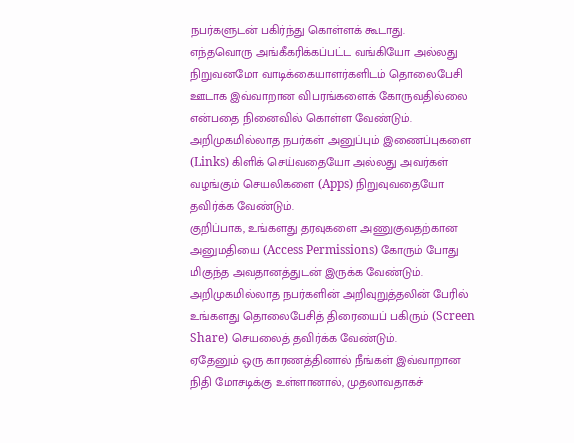நபர்களுடன் பகிர்ந்து கொள்ளக் கூடாது.
எந்தவொரு அங்கீகரிக்கப்பட்ட வங்கியோ அல்லது நிறுவனமோ வாடிக்கையாளர்களிடம் தொலைபேசி ஊடாக இவ்வாறான விபரங்களைக் கோருவதில்லை என்பதை நினைவில் கொள்ள வேண்டும்.
அறிமுகமில்லாத நபர்கள் அனுப்பும் இணைப்புகளை (Links) கிளிக் செய்வதையோ அல்லது அவர்கள் வழங்கும் செயலிகளை (Apps) நிறுவுவதையோ தவிர்க்க வேண்டும்.
குறிப்பாக, உங்களது தரவுகளை அணுகுவதற்கான அனுமதியை (Access Permissions) கோரும் போது மிகுந்த அவதானத்துடன் இருக்க வேண்டும்.
அறிமுகமில்லாத நபர்களின் அறிவுறுத்தலின் பேரில் உங்களது தொலைபேசித் திரையைப் பகிரும் (Screen Share) செயலைத் தவிர்க்க வேண்டும்.
ஏதேனும் ஒரு காரணத்தினால் நீங்கள் இவ்வாறான நிதி மோசடிக்கு உள்ளானால், முதலாவதாகச்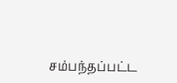சம்பந்தப்பட்ட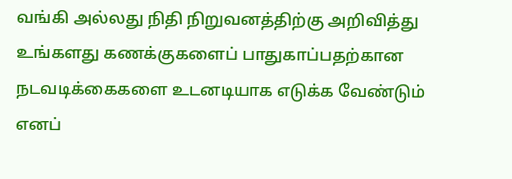வங்கி அல்லது நிதி நிறுவனத்திற்கு அறிவித்து உங்களது கணக்குகளைப் பாதுகாப்பதற்கான நடவடிக்கைகளை உடனடியாக எடுக்க வேண்டும் எனப்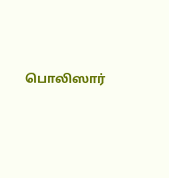பொலிஸார்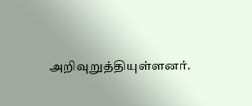அறிவுறுத்தியுள்ளனர்.